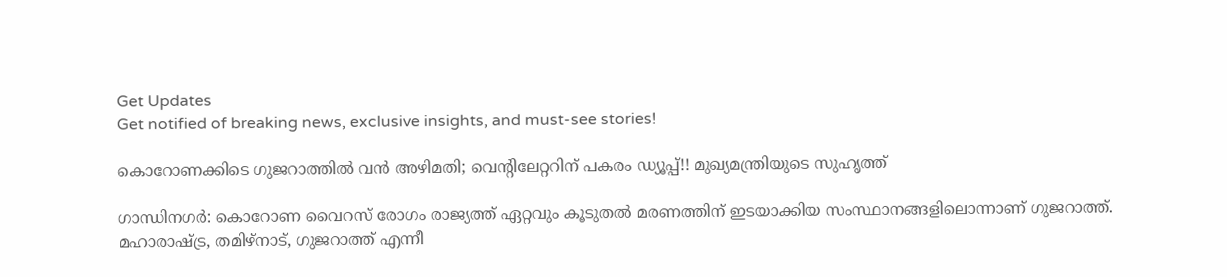Get Updates
Get notified of breaking news, exclusive insights, and must-see stories!

കൊറോണക്കിടെ ഗുജറാത്തില്‍ വന്‍ അഴിമതി; വെന്റിലേറ്ററിന് പകരം ഡ്യൂപ്പ്!! മുഖ്യമന്ത്രിയുടെ സുഹൃത്ത്

ഗാന്ധിനഗര്‍: കൊറോണ വൈറസ് രോഗം രാജ്യത്ത് ഏറ്റവും കൂടുതല്‍ മരണത്തിന് ഇടയാക്കിയ സംസ്ഥാനങ്ങളിലൊന്നാണ് ഗുജറാത്ത്. മഹാരാഷ്ട്ര, തമിഴ്‌നാട്, ഗുജറാത്ത് എന്നീ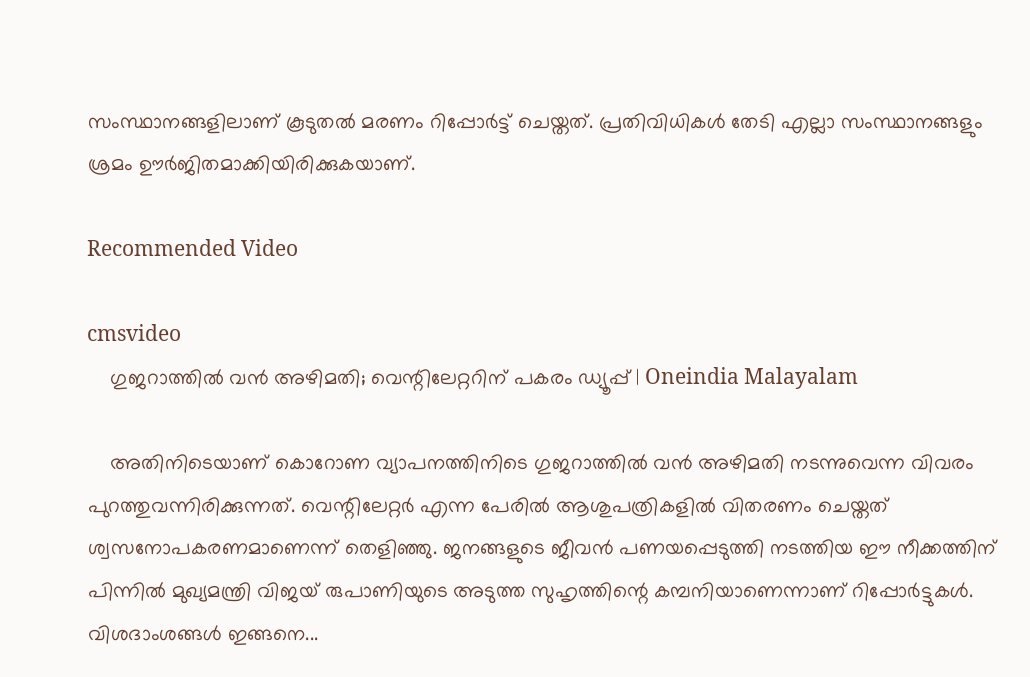സംസ്ഥാനങ്ങളിലാണ് കൂടുതല്‍ മരണം റിപ്പോര്‍ട്ട് ചെയ്തത്. പ്രതിവിധികള്‍ തേടി എല്ലാ സംസ്ഥാനങ്ങളും ശ്രമം ഊര്‍ജിതമാക്കിയിരിക്കുകയാണ്.

Recommended Video

cmsvideo
    ഗുജറാത്തില്‍ വന്‍ അഴിമതി; വെന്റിലേറ്ററിന് പകരം ഡ്യൂപ്പ് | Oneindia Malayalam

    അതിനിടെയാണ് കൊറോണ വ്യാപനത്തിനിടെ ഗുജറാത്തില്‍ വന്‍ അഴിമതി നടന്നുവെന്ന വിവരം പുറത്തുവന്നിരിക്കുന്നത്. വെന്റിലേറ്റര്‍ എന്ന പേരില്‍ ആശുപത്രികളില്‍ വിതരണം ചെയ്തത് ശ്വസനോപകരണമാണെന്ന് തെളിഞ്ഞു. ജനങ്ങളുടെ ജീവന്‍ പണയപ്പെടുത്തി നടത്തിയ ഈ നീക്കത്തിന് പിന്നില്‍ മുഖ്യമന്ത്രി വിജയ് രുപാണിയുടെ അടുത്ത സുഹൃത്തിന്റെ കമ്പനിയാണെന്നാണ് റിപ്പോര്‍ട്ടുകള്‍. വിശദാംശങ്ങള്‍ ഇങ്ങനെ...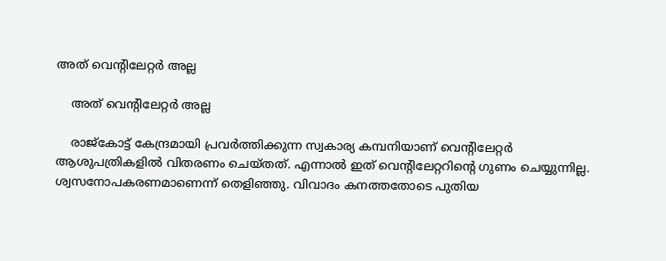അത് വെന്റിലേറ്റര്‍ അല്ല

    അത് വെന്റിലേറ്റര്‍ അല്ല

    രാജ്‌കോട്ട് കേന്ദ്രമായി പ്രവര്‍ത്തിക്കുന്ന സ്വകാര്യ കമ്പനിയാണ് വെന്റിലേറ്റര്‍ ആശുപത്രികളില്‍ വിതരണം ചെയ്തത്. എന്നാല്‍ ഇത് വെന്റിലേറ്ററിന്റെ ഗുണം ചെയ്യുന്നില്ല. ശ്വസനോപകരണമാണെന്ന് തെളിഞ്ഞു. വിവാദം കനത്തതോടെ പുതിയ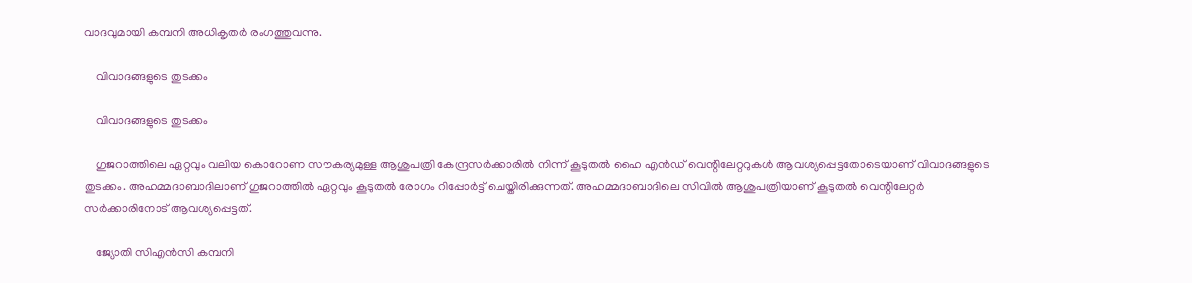വാദവുമായി കമ്പനി അധികൃതര്‍ രംഗത്തുവന്നു.

    വിവാദങ്ങളുടെ തുടക്കം

    വിവാദങ്ങളുടെ തുടക്കം

    ഗുജറാത്തിലെ ഏറ്റവും വലിയ കൊറോണ സൗകര്യമുള്ള ആശുപത്രി കേന്ദ്രസര്‍ക്കാരില്‍ നിന്ന് കൂടുതല്‍ ഹൈ എന്‍ഡ് വെന്റിലേറ്ററുകള്‍ ആവശ്യപ്പെട്ടതോടെയാണ് വിവാദങ്ങളുടെ തുടക്കം. അഹമ്മദാബാദിലാണ് ഗുജറാത്തില്‍ ഏറ്റവും കൂടുതല്‍ രോഗം റിപ്പോര്‍ട്ട് ചെയ്തിരിക്കുന്നത്. അഹമ്മദാബാദിലെ സിവില്‍ ആശുപത്രിയാണ് കൂടുതല്‍ വെന്റിലേറ്റര്‍ സര്‍ക്കാരിനോട് ആവശ്യപ്പെട്ടത്.

    ജ്യോതി സിഎന്‍സി കമ്പനി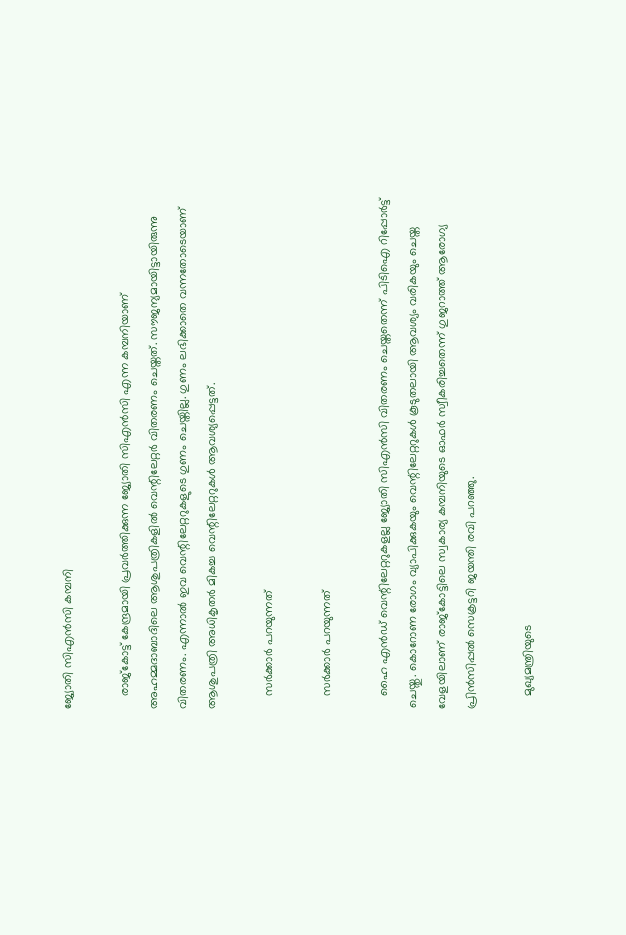ജ്യോതി സിഎന്‍സി കമ്പനി

    രാജ്‌കോട്ട് കേന്ദ്രമായി പ്രവര്‍ത്തിക്കുന്ന ജ്യോതി സിഎന്‍സി എന്ന കമ്പനിയാണ് അഹമ്മദാബാദിലെ ആശുപത്രികളില്‍ വെന്റിലേറ്റര്‍ വിതരണം ചെയ്തത്. സൗജന്യമായിട്ടായിരുന്നു വിതരണം. എന്നാല്‍ ഇവ വെന്റിലേറ്ററുകളുടെ ഗുണം ചെയ്തില്ല. ഗുണം ലഭിക്കാതെ വന്നതോടെയാണ് ആശുപത്രി അധികൃതര്‍ മികച്ച വെന്റിലേറ്ററുകള്‍ ആവശ്യപ്പെട്ടത്.

    സര്‍ക്കാര്‍ പറയുന്നത്

    സര്‍ക്കാര്‍ പറയുന്നത്

    ഹൈ എന്‍ഡ് വെന്റിലേറ്ററുകളല്ല ജ്യോതി സിഎന്‍സി വിതരണം ചെയ്തതെന്ന് പിടിഐ റിപ്പോര്‍ട്ട് ചെയ്തു. കൊറോണ രോഗം വ്യാപിക്കുകയും വെന്റിലേറ്ററുകള്‍ കൂടുതലായി ആവശ്യം വരികയും ചെയ്ത വേളയിലാണ് രാജ്‌കോട്ടിലെ സ്വകാര്യ കമ്പനിയുടെ ഓഫര്‍ സ്വീകരിച്ചതെന്ന് ഗുജറാത്ത് ആരോഗ്യ പ്രിന്‍സിപ്പല്‍ സെക്രട്ടറി ജയന്തി രവി പറഞ്ഞു.

    മുഖ്യമന്ത്രിയുടെ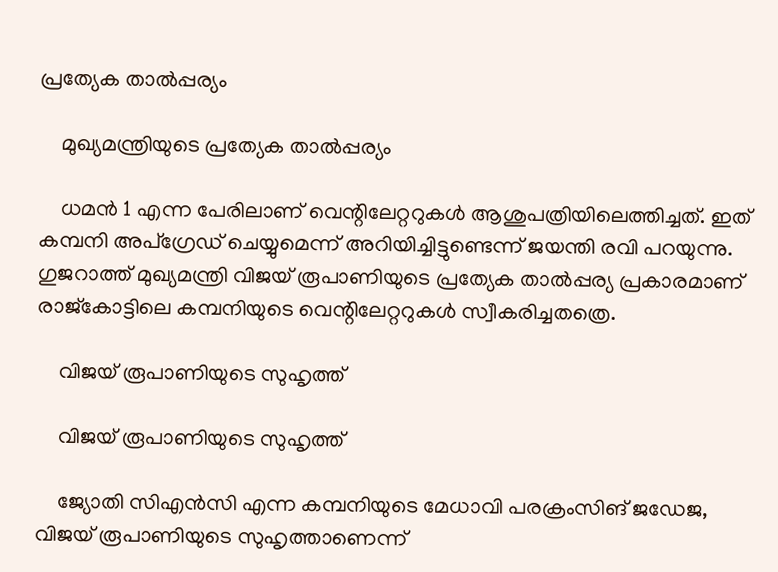പ്രത്യേക താല്‍പ്പര്യം

    മുഖ്യമന്ത്രിയുടെ പ്രത്യേക താല്‍പ്പര്യം

    ധമന്‍ 1 എന്ന പേരിലാണ് വെന്റിലേറ്ററുകള്‍ ആശുപത്രിയിലെത്തിച്ചത്. ഇത് കമ്പനി അപ്‌ഗ്രേഡ് ചെയ്യുമെന്ന് അറിയിച്ചിട്ടുണ്ടെന്ന് ജയന്തി രവി പറയുന്നു. ഗുജറാത്ത് മുഖ്യമന്ത്രി വിജയ് രൂപാണിയുടെ പ്രത്യേക താല്‍പ്പര്യ പ്രകാരമാണ് രാജ്‌കോട്ടിലെ കമ്പനിയുടെ വെന്റിലേറ്ററുകള്‍ സ്വീകരിച്ചതത്രെ.

    വിജയ് രൂപാണിയുടെ സുഹൃത്ത്

    വിജയ് രൂപാണിയുടെ സുഹൃത്ത്

    ജ്യോതി സിഎന്‍സി എന്ന കമ്പനിയുടെ മേധാവി പരക്രംസിങ് ജഡേജ, വിജയ് രൂപാണിയുടെ സുഹൃത്താണെന്ന്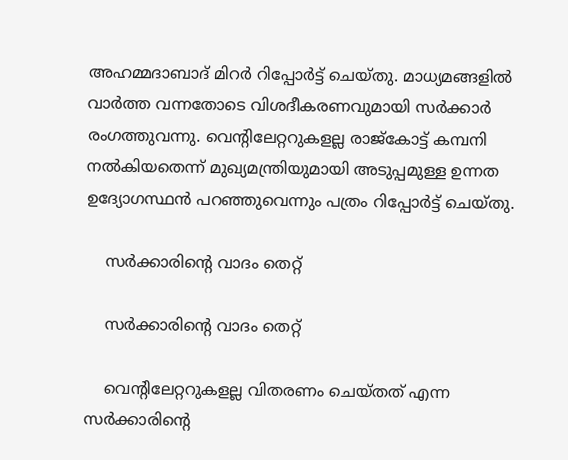അഹമ്മദാബാദ് മിറര്‍ റിപ്പോര്‍ട്ട് ചെയ്തു. മാധ്യമങ്ങളില്‍ വാര്‍ത്ത വന്നതോടെ വിശദീകരണവുമായി സര്‍ക്കാര്‍ രംഗത്തുവന്നു. വെന്റിലേറ്ററുകളല്ല രാജ്‌കോട്ട് കമ്പനി നല്‍കിയതെന്ന് മുഖ്യമന്ത്രിയുമായി അടുപ്പമുള്ള ഉന്നത ഉദ്യോഗസ്ഥന്‍ പറഞ്ഞുവെന്നും പത്രം റിപ്പോര്‍ട്ട് ചെയ്തു.

    സര്‍ക്കാരിന്റെ വാദം തെറ്റ്

    സര്‍ക്കാരിന്റെ വാദം തെറ്റ്

    വെന്റിലേറ്ററുകളല്ല വിതരണം ചെയ്തത് എന്ന സര്‍ക്കാരിന്റെ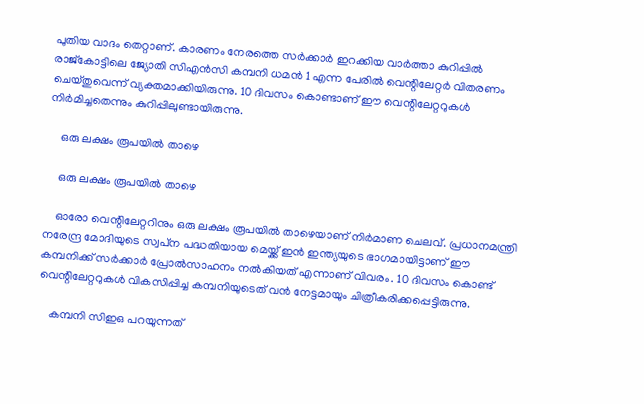പുതിയ വാദം തെറ്റാണ്. കാരണം നേരത്തെ സര്‍ക്കാര്‍ ഇറക്കിയ വാര്‍ത്താ കുറിപ്പില്‍ രാജ്‌കോട്ടിലെ ജ്യോതി സിഎന്‍സി കമ്പനി ധമന്‍ 1 എന്ന പേരില്‍ വെന്റിലേറ്റര്‍ വിതരണം ചെയ്തുവെന്ന് വ്യക്തമാക്കിയിരുന്നു. 10 ദിവസം കൊണ്ടാണ് ഈ വെന്റിലേറ്ററുകള്‍ നിര്‍മിച്ചതെന്നും കുറിപ്പിലുണ്ടായിരുന്നു.

    ഒരു ലക്ഷം രൂപയില്‍ താഴെ

    ഒരു ലക്ഷം രൂപയില്‍ താഴെ

    ഓരോ വെന്റിലേറ്ററിനും ഒരു ലക്ഷം രൂപയില്‍ താഴെയാണ് നിര്‍മാണ ചെലവ്. പ്രധാനമന്ത്രി നരേന്ദ്ര മോദിയുടെ സ്വപ്‌ന പദ്ധതിയായ മെയ്ക്ക് ഇന്‍ ഇന്ത്യയുടെ ഭാഗമായിട്ടാണ് ഈ കമ്പനിക്ക് സര്‍ക്കാര്‍ പ്രോല്‍സാഹനം നല്‍കിയത് എന്നാണ് വിവരം. 10 ദിവസം കൊണ്ട് വെന്റിലേറ്ററുകള്‍ വികസിപ്പിച്ച കമ്പനിയുടെത് വന്‍ നേട്ടമായും ചിത്രീകരിക്കപ്പെട്ടിരുന്നു.

    കമ്പനി സിഇഒ പറയുന്നത്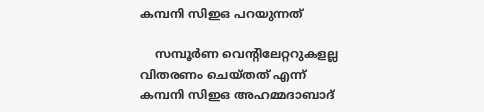കമ്പനി സിഇഒ പറയുന്നത്

    സമ്പൂര്‍ണ വെന്റിലേറ്ററുകളല്ല വിതരണം ചെയ്തത് എന്ന് കമ്പനി സിഇഒ അഹമ്മദാബാദ്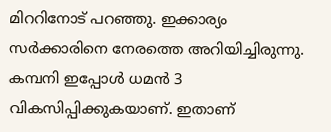മിററിനോട് പറഞ്ഞു. ഇക്കാര്യം സര്‍ക്കാരിനെ നേരത്തെ അറിയിച്ചിരുന്നു. കമ്പനി ഇപ്പോള്‍ ധമന്‍ 3 വികസിപ്പിക്കുകയാണ്. ഇതാണ്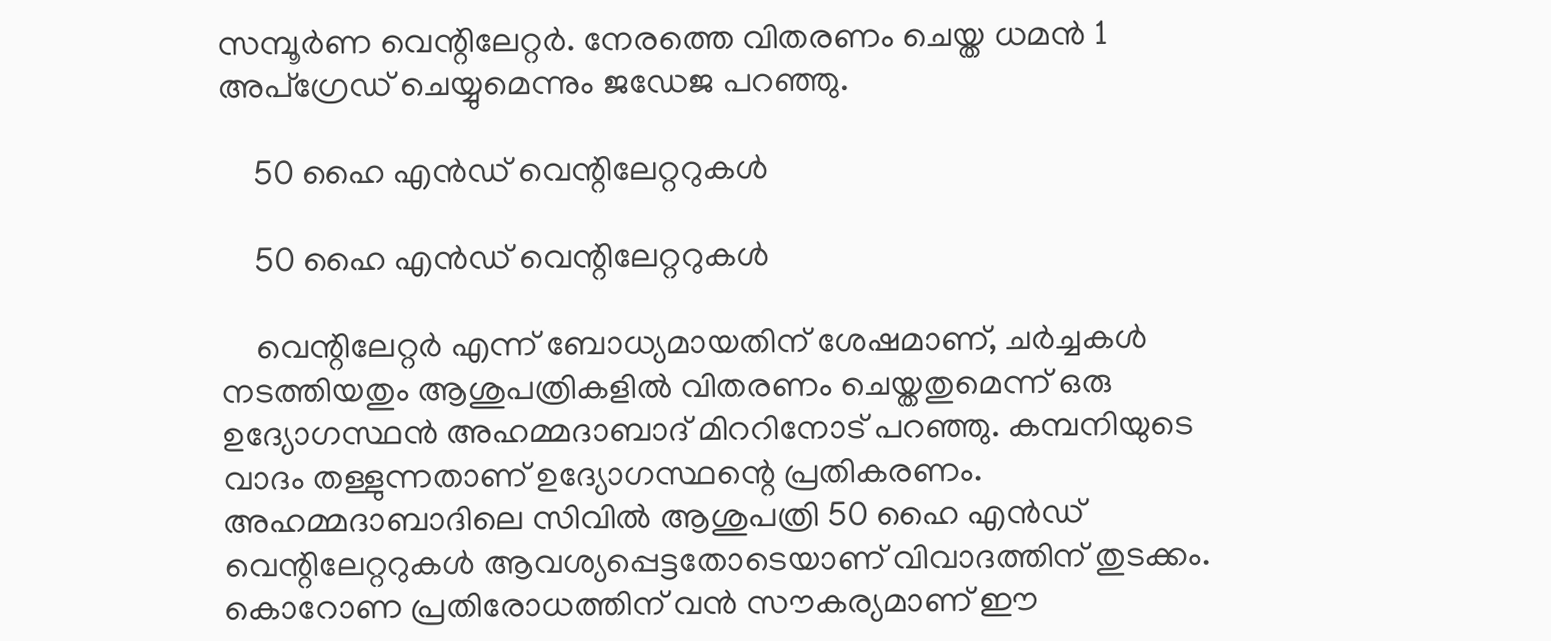സമ്പൂര്‍ണ വെന്റിലേറ്റര്‍. നേരത്തെ വിതരണം ചെയ്ത ധമന്‍ 1 അപ്‌ഗ്രേഡ് ചെയ്യുമെന്നും ജഡേജ പറഞ്ഞു.

    50 ഹൈ എന്‍ഡ് വെന്റിലേറ്ററുകള്‍

    50 ഹൈ എന്‍ഡ് വെന്റിലേറ്ററുകള്‍

    വെന്റിലേറ്റര്‍ എന്ന് ബോധ്യമായതിന് ശേഷമാണ്, ചര്‍ച്ചകള്‍ നടത്തിയതും ആശുപത്രികളില്‍ വിതരണം ചെയ്തതുമെന്ന് ഒരു ഉദ്യോഗസ്ഥന്‍ അഹമ്മദാബാദ് മിററിനോട് പറഞ്ഞു. കമ്പനിയുടെ വാദം തള്ളുന്നതാണ് ഉദ്യോഗസ്ഥന്റെ പ്രതികരണം. അഹമ്മദാബാദിലെ സിവില്‍ ആശുപത്രി 50 ഹൈ എന്‍ഡ് വെന്റിലേറ്ററുകള്‍ ആവശ്യപ്പെട്ടതോടെയാണ് വിവാദത്തിന് തുടക്കം. കൊറോണ പ്രതിരോധത്തിന് വന്‍ സൗകര്യമാണ് ഈ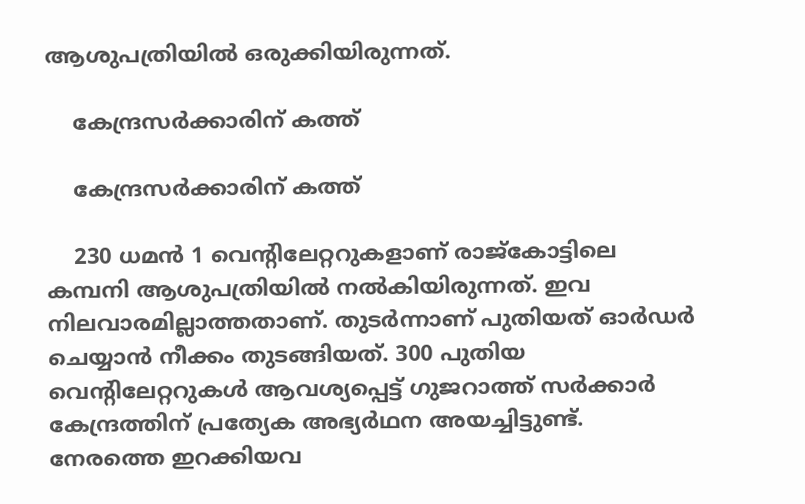ആശുപത്രിയില്‍ ഒരുക്കിയിരുന്നത്.

    കേന്ദ്രസര്‍ക്കാരിന് കത്ത്

    കേന്ദ്രസര്‍ക്കാരിന് കത്ത്

    230 ധമന്‍ 1 വെന്റിലേറ്ററുകളാണ് രാജ്‌കോട്ടിലെ കമ്പനി ആശുപത്രിയില്‍ നല്‍കിയിരുന്നത്. ഇവ നിലവാരമില്ലാത്തതാണ്. തുടര്‍ന്നാണ് പുതിയത് ഓര്‍ഡര്‍ ചെയ്യാന്‍ നീക്കം തുടങ്ങിയത്. 300 പുതിയ വെന്റിലേറ്ററുകള്‍ ആവശ്യപ്പെട്ട് ഗുജറാത്ത് സര്‍ക്കാര്‍ കേന്ദ്രത്തിന് പ്രത്യേക അഭ്യര്‍ഥന അയച്ചിട്ടുണ്ട്. നേരത്തെ ഇറക്കിയവ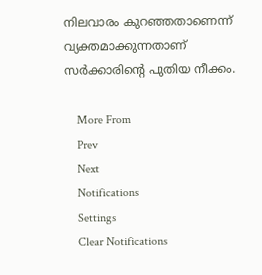നിലവാരം കുറഞ്ഞതാണെന്ന് വ്യക്തമാക്കുന്നതാണ് സര്‍ക്കാരിന്റെ പുതിയ നീക്കം.

    More From
    Prev
    Next
    Notifications
    Settings
    Clear Notifications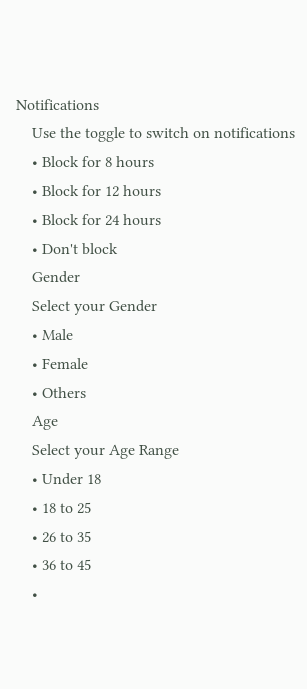Notifications
    Use the toggle to switch on notifications
    • Block for 8 hours
    • Block for 12 hours
    • Block for 24 hours
    • Don't block
    Gender
    Select your Gender
    • Male
    • Female
    • Others
    Age
    Select your Age Range
    • Under 18
    • 18 to 25
    • 26 to 35
    • 36 to 45
    •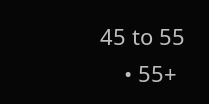45 to 55
    • 55+